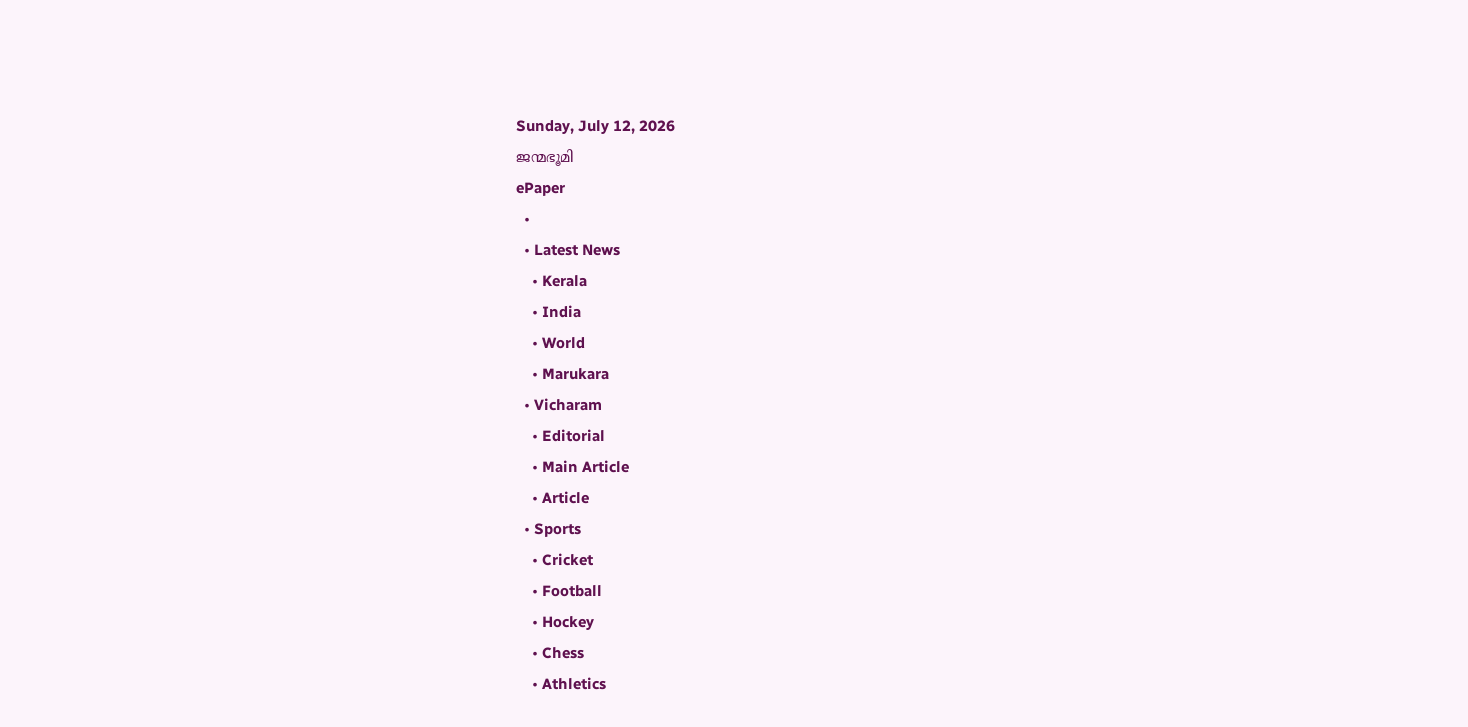Sunday, July 12, 2026
ജന്മഭൂമി
ePaper
  •
  • Latest News
    • Kerala
    • India
    • World
    • Marukara
  • Vicharam
    • Editorial
    • Main Article
    • Article
  • Sports
    • Cricket
    • Football
    • Hockey
    • Chess
    • Athletics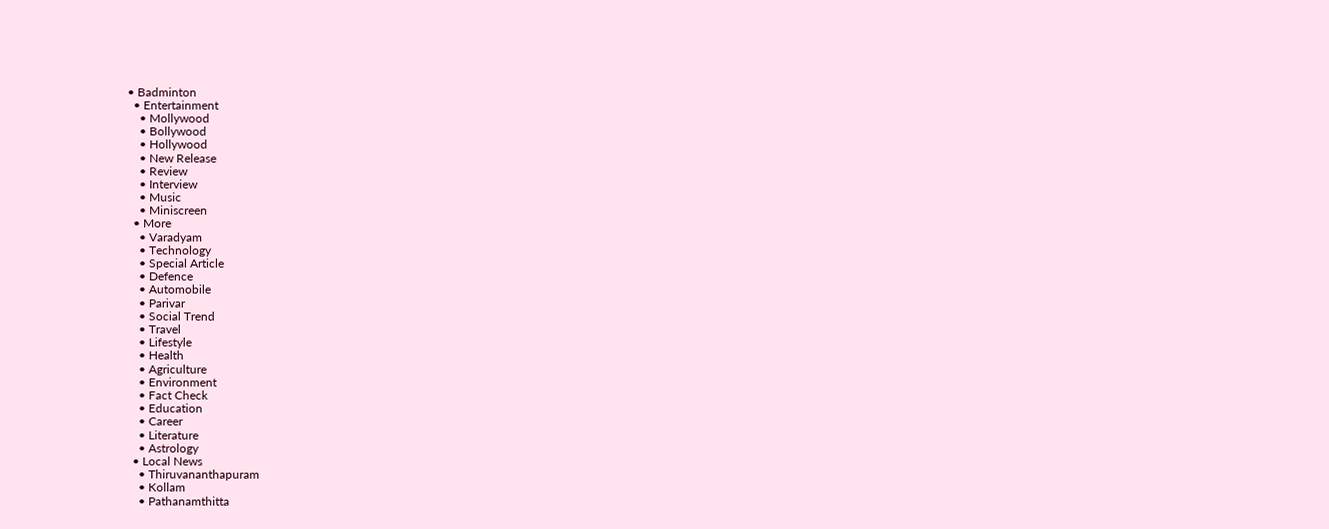• Badminton
  • Entertainment
    • Mollywood
    • Bollywood
    • Hollywood
    • New Release
    • Review
    • Interview
    • Music
    • Miniscreen
  • More
    • Varadyam
    • Technology
    • Special Article
    • Defence
    • Automobile
    • Parivar
    • Social Trend
    • Travel
    • Lifestyle
    • Health
    • Agriculture
    • Environment
    • Fact Check
    • Education
    • Career
    • Literature
    • Astrology
  • Local News
    • Thiruvananthapuram
    • Kollam
    • Pathanamthitta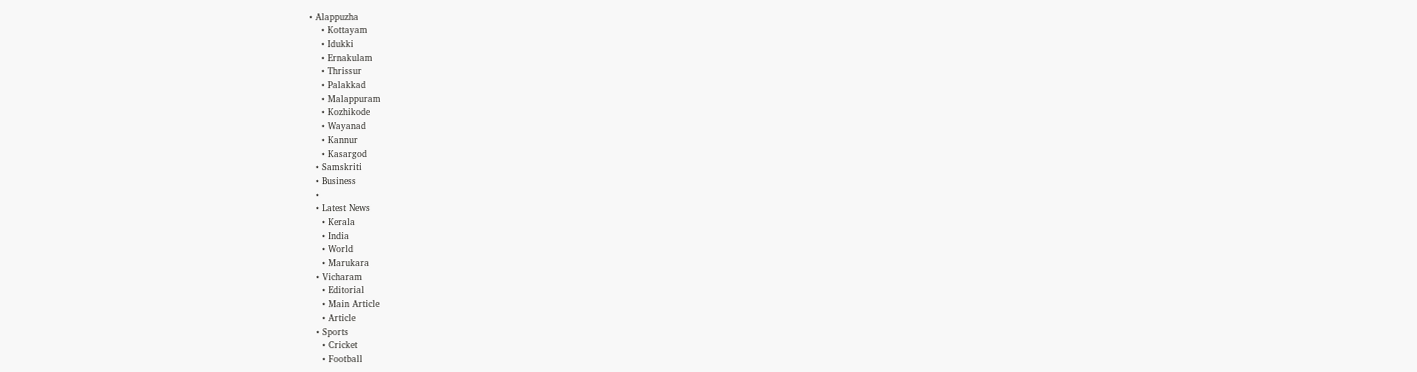• Alappuzha
    • Kottayam
    • Idukki
    • Ernakulam
    • Thrissur
    • Palakkad
    • Malappuram
    • Kozhikode
    • Wayanad
    • Kannur
    • Kasargod
  • Samskriti
  • Business
  •
  • Latest News
    • Kerala
    • India
    • World
    • Marukara
  • Vicharam
    • Editorial
    • Main Article
    • Article
  • Sports
    • Cricket
    • Football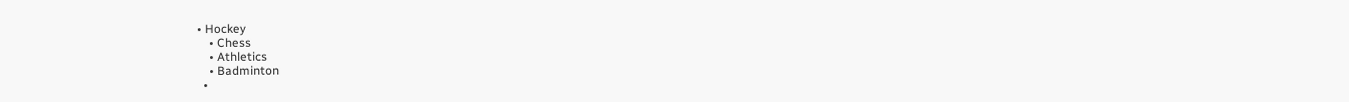• Hockey
    • Chess
    • Athletics
    • Badminton
  •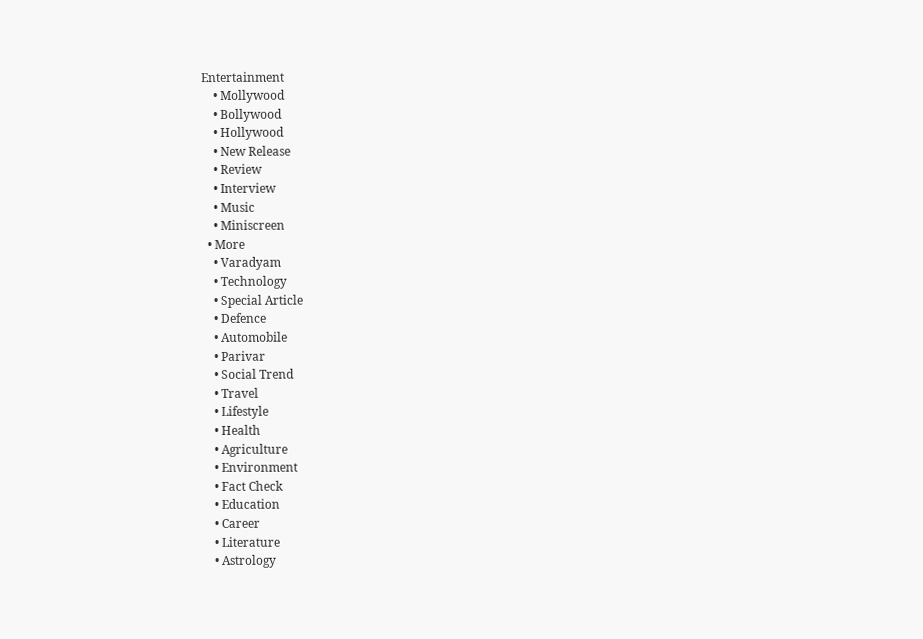Entertainment
    • Mollywood
    • Bollywood
    • Hollywood
    • New Release
    • Review
    • Interview
    • Music
    • Miniscreen
  • More
    • Varadyam
    • Technology
    • Special Article
    • Defence
    • Automobile
    • Parivar
    • Social Trend
    • Travel
    • Lifestyle
    • Health
    • Agriculture
    • Environment
    • Fact Check
    • Education
    • Career
    • Literature
    • Astrology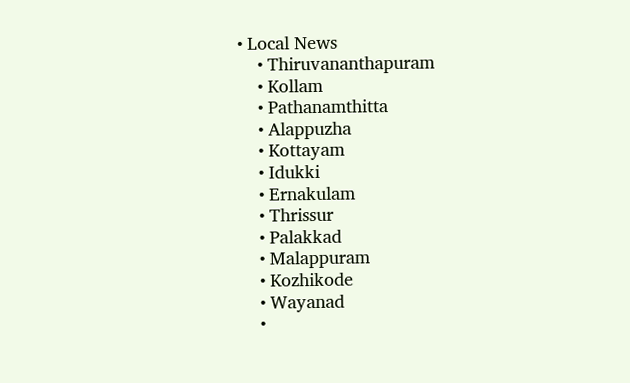• Local News
    • Thiruvananthapuram
    • Kollam
    • Pathanamthitta
    • Alappuzha
    • Kottayam
    • Idukki
    • Ernakulam
    • Thrissur
    • Palakkad
    • Malappuram
    • Kozhikode
    • Wayanad
    •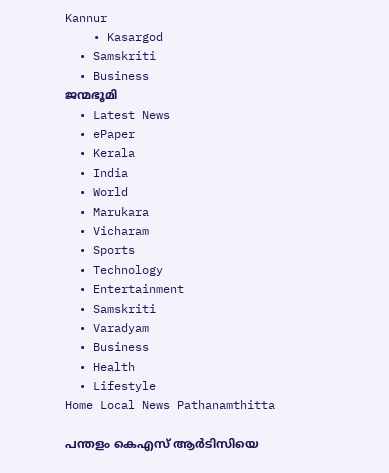Kannur
    • Kasargod
  • Samskriti
  • Business
ജന്മഭൂമി
  • Latest News
  • ePaper
  • Kerala
  • India
  • World
  • Marukara
  • Vicharam
  • Sports
  • Technology
  • Entertainment
  • Samskriti
  • Varadyam
  • Business
  • Health
  • Lifestyle
Home Local News Pathanamthitta

പന്തളം കെഎസ് ആര്‍ടിസിയെ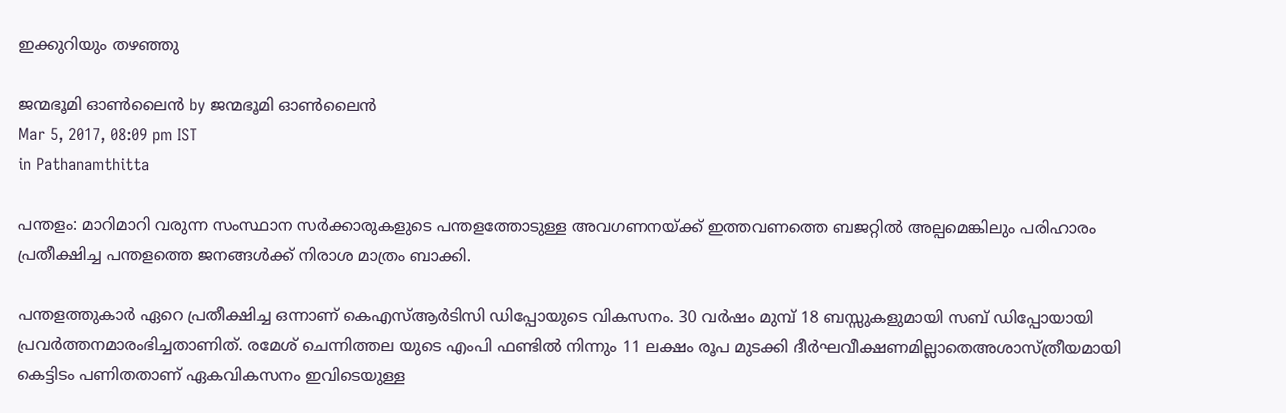ഇക്കുറിയും തഴഞ്ഞു

ജന്മഭൂമി ഓണ്‍ലൈന്‍ by ജന്മഭൂമി ഓണ്‍ലൈന്‍
Mar 5, 2017, 08:09 pm IST
in Pathanamthitta

പന്തളം: മാറിമാറി വരുന്ന സംസ്ഥാന സര്‍ക്കാരുകളുടെ പന്തളത്തോടുള്ള അവഗണനയ്‌ക്ക് ഇത്തവണത്തെ ബജറ്റില്‍ അല്പമെങ്കിലും പരിഹാരം പ്രതീക്ഷിച്ച പന്തളത്തെ ജനങ്ങള്‍ക്ക് നിരാശ മാത്രം ബാക്കി.

പന്തളത്തുകാര്‍ ഏറെ പ്രതീക്ഷിച്ച ഒന്നാണ് കെഎസ്ആര്‍ടിസി ഡിപ്പോയുടെ വികസനം. 30 വര്‍ഷം മുമ്പ് 18 ബസ്സുകളുമായി സബ് ഡിപ്പോയായി പ്രവര്‍ത്തനമാരംഭിച്ചതാണിത്. രമേശ് ചെന്നിത്തല യുടെ എംപി ഫണ്ടില്‍ നിന്നും 11 ലക്ഷം രൂപ മുടക്കി ദീര്‍ഘവീക്ഷണമില്ലാതെഅശാസ്ത്രീയമായി കെട്ടിടം പണിതതാണ് ഏകവികസനം ഇവിടെയുള്ള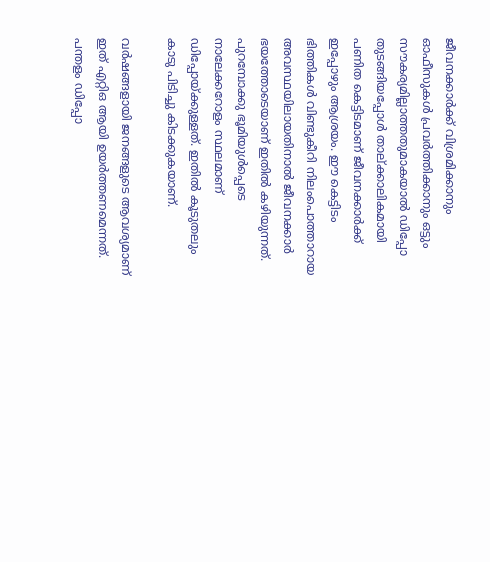ജീവനക്കാര്‍ക്ക് വിശ്രമിക്കാനും ഓഫീസുകള്‍ പ്രവര്‍ത്തിക്കാനും ഒട്ടും സൗകര്യമില്ലാത്തതുമാകയാല്‍ ഡിപ്പോ തുടങ്ങിയപ്പോള്‍ താല്ക്കാലികമായി പണിത കെട്ടിടമാണ് ജീവനക്കാര്‍ക്ക് ഇപ്പോഴും ആശ്രയം. ഈ കെട്ടിടം ഭിത്തികള്‍ വിണ്ടുകീറി നിലംപൊത്താറായ അവസ്ഥയിലായതിനാല്‍ ജീവനക്കാര്‍ ഭയത്തോടെയാണ് ഇതില്‍ കഴിയുന്നത്. പുറമ്പോക്കു ഭൂമിയുള്‍പ്പെടെ നാലേക്കറോളം സ്ഥലമാണ് ഡിപ്പോയ്‌ക്കുള്ളത്. ഇതില്‍ കൂടുതലും കാടു പിടിച്ചു കിടക്കുകയാണ്.

വര്‍ഷങ്ങളായി ജനങ്ങളുടെ ആവശ്യമാണ് ഇത് എറ്റിഒ ആയി ഉയര്‍ത്തണമെന്നത്. പന്തളം ഡിപ്പോ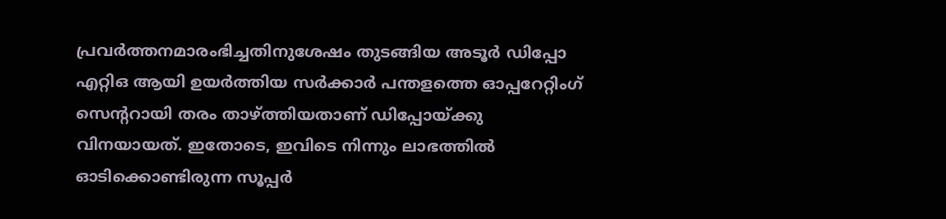പ്രവര്‍ത്തനമാരംഭിച്ചതിനുശേഷം തുടങ്ങിയ അടൂര്‍ ഡിപ്പോ എറ്റിഒ ആയി ഉയര്‍ത്തിയ സര്‍ക്കാര്‍ പന്തളത്തെ ഓപ്പറേറ്റിംഗ് സെന്ററായി തരം താഴ്‌ത്തിയതാണ് ഡിപ്പോയ്‌ക്കു വിനയായത്. ഇതോടെ, ഇവിടെ നിന്നും ലാഭത്തില്‍ ഓടിക്കൊണ്ടിരുന്ന സൂപ്പര്‍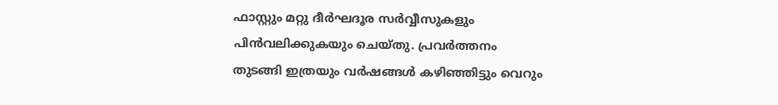ഫാസ്റ്റും മറ്റു ദീര്‍ഘദൂര സര്‍വ്വീസുകളും പിന്‍വലിക്കുകയും ചെയ്തു. പ്രവര്‍ത്തനം തുടങ്ങി ഇത്രയും വര്‍ഷങ്ങള്‍ കഴിഞ്ഞിട്ടും വെറും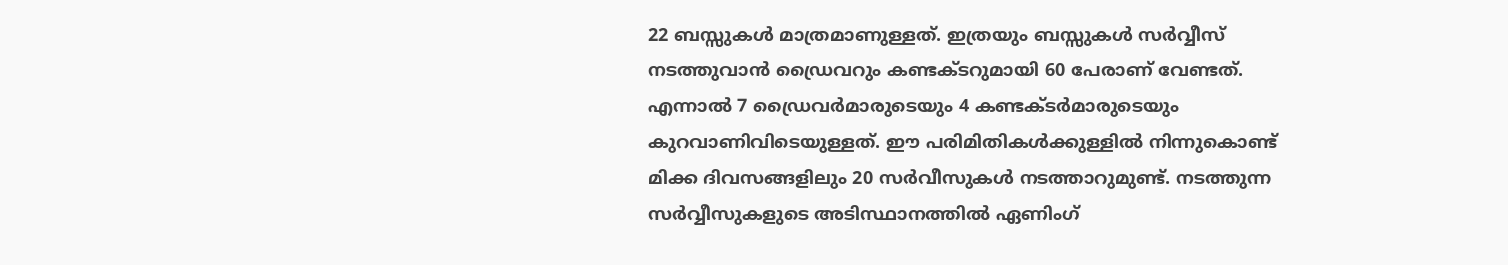22 ബസ്സുകള്‍ മാത്രമാണുള്ളത്. ഇത്രയും ബസ്സുകള്‍ സര്‍വ്വീസ് നടത്തുവാന്‍ ഡ്രൈവറും കണ്ടക്ടറുമായി 60 പേരാണ് വേണ്ടത്. എന്നാല്‍ 7 ഡ്രൈവര്‍മാരുടെയും 4 കണ്ടക്ടര്‍മാരുടെയും കുറവാണിവിടെയുള്ളത്. ഈ പരിമിതികള്‍ക്കുള്ളില്‍ നിന്നുകൊണ്ട് മിക്ക ദിവസങ്ങളിലും 20 സര്‍വീസുകള്‍ നടത്താറുമുണ്ട്. നടത്തുന്ന സര്‍വ്വീസുകളുടെ അടിസ്ഥാനത്തില്‍ ഏണിംഗ്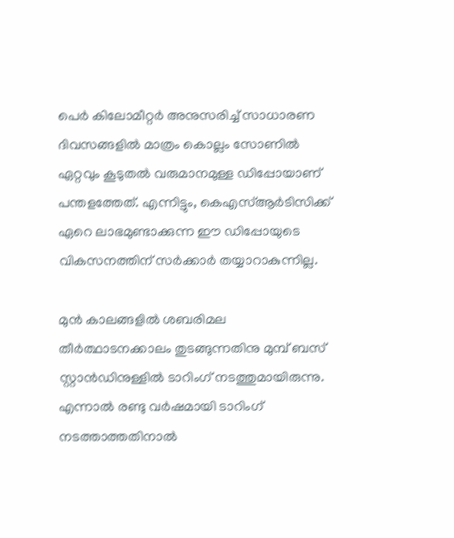പെര്‍ കിലോമീറ്റര്‍ അനുസരിച്ച് സാധാരണ ദിവസങ്ങളില്‍ മാത്രം കൊല്ലം സോണില്‍ ഏറ്റവും കൂടുതല്‍ വരുമാനമുള്ള ഡിപ്പോയാണ് പന്തളത്തേത്. എന്നിട്ടും, കെഎസ്ആര്‍ടിസിക്ക് ഏറെ ലാഭമുണ്ടാക്കുന്ന ഈ ഡിപ്പോയുടെ വികസനത്തിന് സര്‍ക്കാര്‍ തയ്യാറാകുന്നില്ല.

മുന്‍ കാലങ്ങളില്‍ ശബരിമല തീര്‍ത്ഥാടനക്കാലം തുടങ്ങുന്നതിനു മുമ്പ് ബസ് സ്റ്റാന്‍ഡിനുള്ളില്‍ ടാറിംഗ് നടത്തുമായിരുന്നു. എന്നാല്‍ രണ്ടു വര്‍ഷമായി ടാറിംഗ് നടത്താത്തതിനാല്‍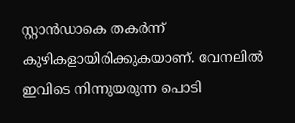സ്റ്റാന്‍ഡാകെ തകര്‍ന്ന് കുഴികളായിരിക്കുകയാണ്. വേനലില്‍ ഇവിടെ നിന്നുയരുന്ന പൊടി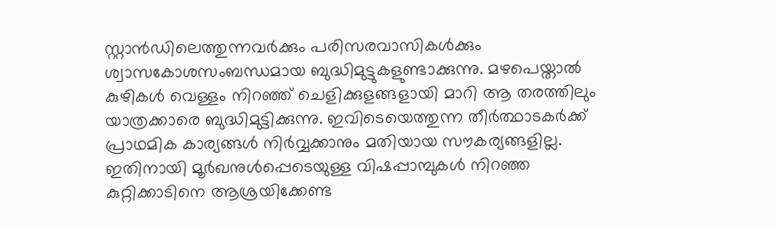സ്റ്റാന്‍ഡിലെത്തുന്നവര്‍ക്കും പരിസരവാസികള്‍ക്കും ശ്വാസകോശസംബന്ധമായ ബുദ്ധിമുട്ടുകളുണ്ടാക്കുന്നു. മഴപെയ്താല്‍ കുഴികള്‍ വെള്ളം നിറഞ്ഞ് ചെളിക്കുളങ്ങളായി മാറി ആ തരത്തിലും യാത്രക്കാരെ ബുദ്ധിമുട്ടിക്കുന്നു. ഇവിടെയെത്തുന്ന തീര്‍ത്ഥാടകര്‍ക്ക് പ്രാഥമിക കാര്യങ്ങള്‍ നിര്‍വ്വക്കാനും മതിയായ സൗകര്യങ്ങളില്ല. ഇതിനായി മൂര്‍ഖനുള്‍പ്പെടെയുള്ള വിഷപ്പാമ്പുകള്‍ നിറഞ്ഞ കുറ്റിക്കാടിനെ ആശ്രയിക്കേണ്ട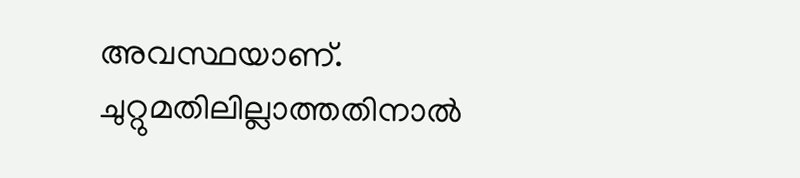അവസ്ഥയാണ്. ചുറ്റുമതിലില്ലാത്തതിനാല്‍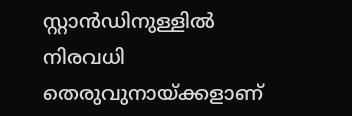സ്റ്റാന്‍ഡിനുള്ളില്‍ നിരവധി തെരുവുനായ്‌ക്കളാണ്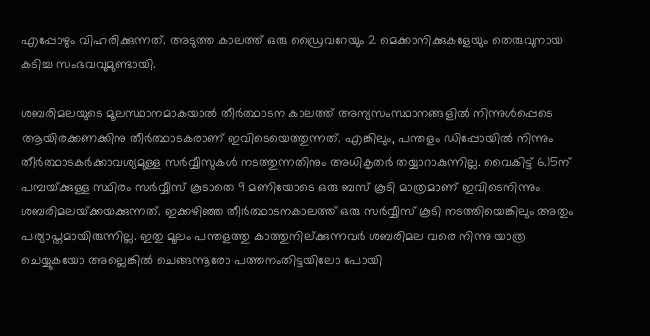എപ്പോഴും വിഹരിക്കുന്നത്. അടുത്ത കാലത്ത് ഒരു ഡ്രൈവറേയും 2 മെക്കാനിക്കുകളേയും തെരുവുനായ കടിച്ച സംഭവവുമുണ്ടായി.

ശബരിമലയുടെ മൂലസ്ഥാനമാകയാല്‍ തീര്‍ത്ഥാടന കാലത്ത് അന്യസംസ്ഥാനങ്ങളില്‍ നിന്നുള്‍പ്പെടെ ആയിരക്കണക്കിനു തീര്‍ത്ഥാടകരാണ് ഇവിടെയെത്തുന്നത്. എങ്കിലും, പന്തളം ഡിപ്പോയില്‍ നിന്നും തീര്‍ത്ഥാടകര്‍ക്കാവശ്യമുള്ള സര്‍വ്വീസുകള്‍ നടത്തുന്നതിനും അധികൃതര്‍ തയ്യാറാകുന്നില്ല. വൈകിട്ട് 6.15ന് പമ്പയ്‌ക്കുള്ള സ്ഥിരം സര്‍വ്വീസ് കൂടാതെ 9 മണിയോടെ ഒരു ബസ് കൂടി മാത്രമാണ് ഇവിടെനിന്നും ശബരിമലയ്‌ക്കയക്കുന്നത്. ഇക്കഴിഞ്ഞ തീര്‍ത്ഥാടനകാലത്ത് ഒരു സര്‍വ്വീസ് കൂടി നടത്തിയെങ്കിലും അതും പര്യാപ്തമായിരുന്നില്ല. ഇതു മൂലം പന്തളത്തു കാത്തുനില്ക്കുന്നവര്‍ ശബരിമല വരെ നിന്നു യാത്ര ചെയ്യുകയോ അല്ലെങ്കില്‍ ചെങ്ങന്നൂരോ പത്തനംതിട്ടയിലോ പോയി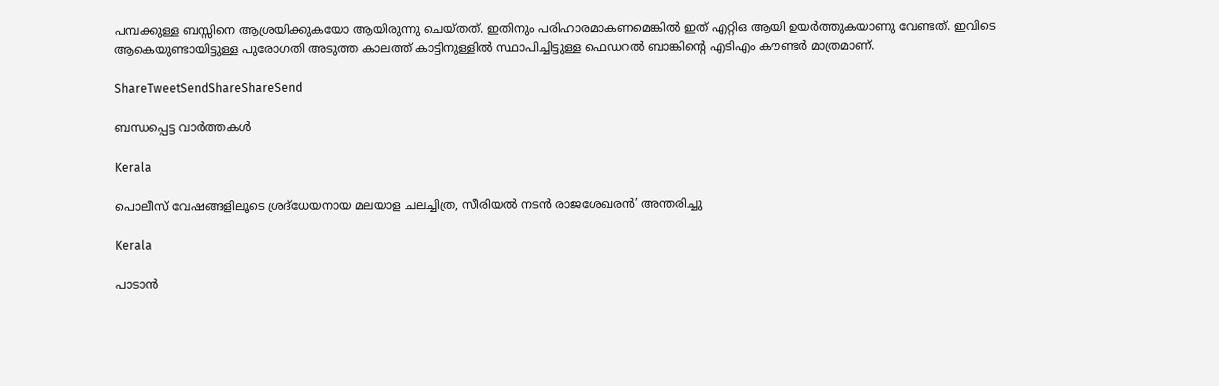പമ്പക്കുള്ള ബസ്സിനെ ആശ്രയിക്കുകയോ ആയിരുന്നു ചെയ്തത്. ഇതിനും പരിഹാരമാകണമെങ്കില്‍ ഇത് എറ്റിഒ ആയി ഉയര്‍ത്തുകയാണു വേണ്ടത്. ഇവിടെ ആകെയുണ്ടായിട്ടുള്ള പുരോഗതി അടുത്ത കാലത്ത് കാട്ടിനുള്ളില്‍ സ്ഥാപിച്ചിട്ടുള്ള ഫെഡറല്‍ ബാങ്കിന്റെ എടിഎം കൗണ്ടര്‍ മാത്രമാണ്.

ShareTweetSendShareShareSend

ബന്ധപ്പെട്ട വാര്‍ത്തകള്‍

Kerala

പൊലീസ് വേഷങ്ങളിലൂടെ ശ്രദ്‌ധേയനായ മലയാള ചലച്ചിത്ര, സീരിയല്‍ നടന്‍ രാജശേഖരന്‍’ അന്തരിച്ചു

Kerala

പാടാന്‍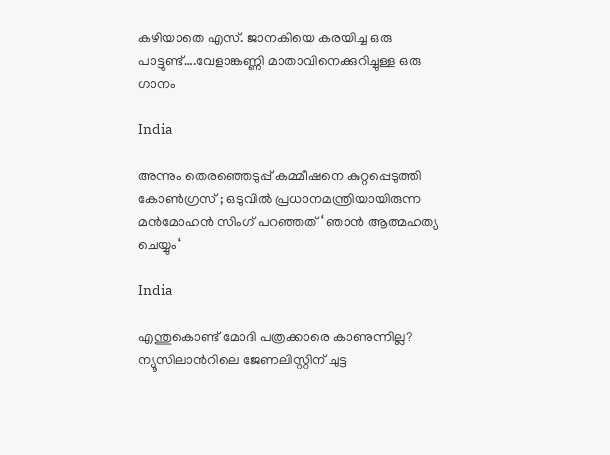കഴിയാതെ എസ്. ജാനകിയെ കരയിച്ച ഒരു പാട്ടുണ്ട്….വേളാങ്കണ്ണി മാതാവിനെക്കുറിച്ചുള്ള ഒരു ഗാനം

India

അന്നും തെരഞ്ഞെടുപ്പ് കമ്മീഷനെ കുറ്റപ്പെടുത്തി കോൺഗ്രസ് ; ഒടുവിൽ പ്രധാനമന്ത്രിയായിരുന്ന മൻമോഹൻ സിംഗ് പറഞ്ഞത് ‘ ഞാൻ ആത്മഹത്യ ചെയ്യും‘

India

എന്തുകൊണ്ട് മോദി പത്രക്കാരെ കാണുന്നില്ല? ന്യൂസിലാന്‍റിലെ ജേണലിസ്റ്റിന് ചുട്ട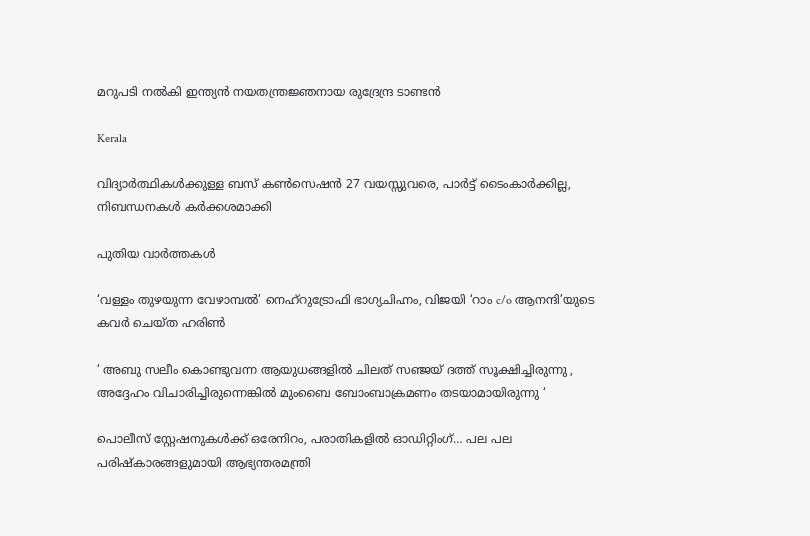മറുപടി നല്‍കി ഇന്ത്യന്‍ നയതന്ത്രജ്ഞനായ രുദ്രേന്ദ്ര ടാണ്ടന്‍

Kerala

വിദ്യാര്‍ത്ഥികള്‍ക്കുള്ള ബസ് കണ്‍സെഷന്‍ 27 വയസ്സുവരെ, പാര്‍ട്ട് ടൈംകാര്‍ക്കില്ല, നിബന്ധനകള്‍ കര്‍ക്കശമാക്കി

പുതിയ വാര്‍ത്തകള്‍

‘വള്ളം തുഴയുന്ന വേഴാമ്പല്‍’ നെഹ്‌റുട്രോഫി ഭാഗ്യചിഹ്നം, വിജയി ‘റാം c/o ആനന്ദി’യുടെ കവര്‍ ചെയ്ത ഹരിണ്‍

‘ അബു സലീം കൊണ്ടുവന്ന ആയുധങ്ങളിൽ ചിലത് സഞ്ജയ് ദത്ത് സൂക്ഷിച്ചിരുന്നു , അദ്ദേഹം വിചാരിച്ചിരുന്നെങ്കിൽ മുംബൈ ബോംബാക്രമണം തടയാമായിരുന്നു ‘

പൊലീസ് സ്റ്റേഷനുകള്‍ക്ക് ഒരേനിറം, പരാതികളില്‍ ഓഡിറ്റിംഗ്… പല പല പരിഷ്‌കാരങ്ങളുമായി ആഭ്യന്തരമന്ത്രി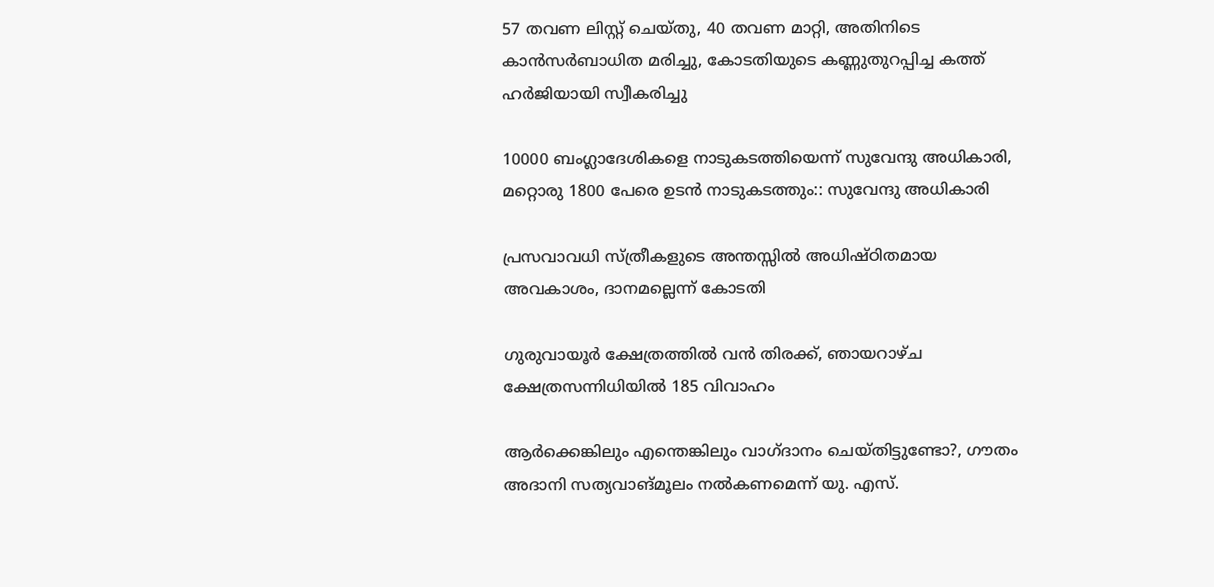57 തവണ ലിസ്റ്റ് ചെയ്തു, 40 തവണ മാറ്റി, അതിനിടെ കാന്‍സര്‍ബാധിത മരിച്ചു, കോടതിയുടെ കണ്ണുതുറപ്പിച്ച കത്ത് ഹര്‍ജിയായി സ്വീകരിച്ചു

10000 ബംഗ്ലാദേശികളെ നാടുകടത്തിയെന്ന് സുവേന്ദു അധികാരി, മറ്റൊരു 1800 പേരെ ഉടന്‍ നാടുകടത്തും:: സുവേന്ദു അധികാരി

പ്രസവാവധി സ്ത്രീകളുടെ അന്തസ്സില്‍ അധിഷ്ഠിതമായ അവകാശം, ദാനമല്ലെന്ന് കോടതി

ഗുരുവായൂര്‍ ക്ഷേത്രത്തില്‍ വന്‍ തിരക്ക്, ഞായറാഴ്ച ക്ഷേത്രസന്നിധിയില്‍ 185 വിവാഹം

ആര്‍ക്കെങ്കിലും എന്തെങ്കിലും വാഗ്ദാനം ചെയ്തിട്ടുണ്ടോ?, ഗൗതം അദാനി സത്യവാങ്മൂലം നല്‍കണമെന്ന് യു. എസ്.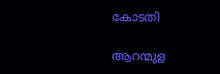കോടതി

ആറന്മുള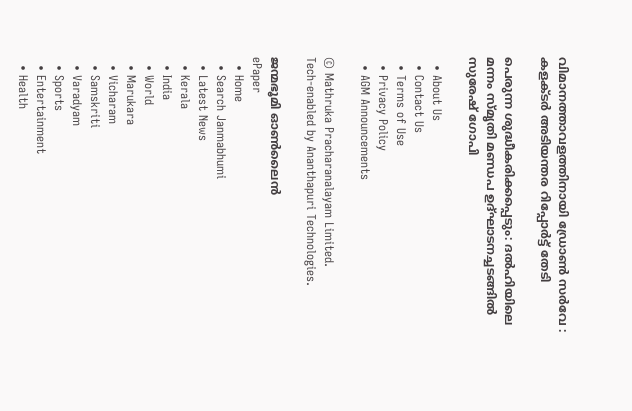വിമാനത്താവളത്തിനായി ഡ്രോണ്‍ സര്‍വേ : കളക്ടര്‍ അടിയന്തര റിപ്പോര്‍ട്ട് തേടി

പെരുന്ന ശുദ്ധീകരിക്കപ്പെടും: ദല്‍ഹിയിലെ മന്നം സ്മൃതി മണ്ഡപ ഉദ്ഘാടനച്ചടങ്ങില്‍ സുരേഷ് ഗോപി

  • About Us
  • Contact Us
  • Terms of Use
  • Privacy Policy
  • AGM Announcements

© Mathruka Pracharanalayam Limited.
Tech-enabled by Ananthapuri Technologies.

ജന്മഭൂമി ഓണ്‍ലൈന്‍
ePaper
  • Home
  • Search Janmabhumi
  • Latest News
  • Kerala
  • India
  • World
  • Marukara
  • Vicharam
  • Samskriti
  • Varadyam
  • Sports
  • Entertainment
  • Health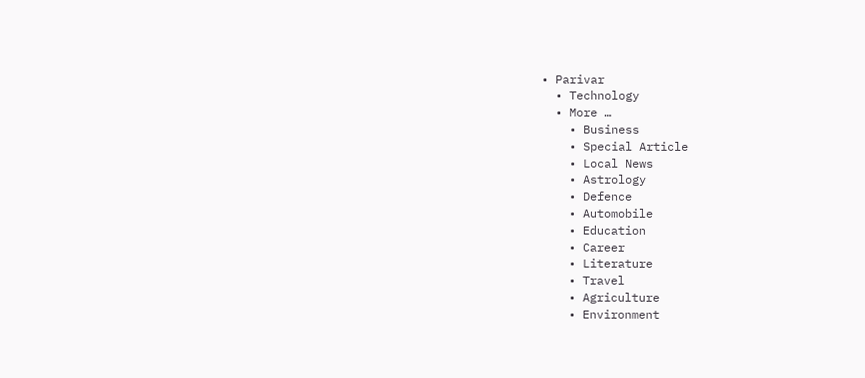• Parivar
  • Technology
  • More …
    • Business
    • Special Article
    • Local News
    • Astrology
    • Defence
    • Automobile
    • Education
    • Career
    • Literature
    • Travel
    • Agriculture
    • Environment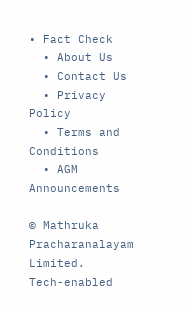• Fact Check
  • About Us
  • Contact Us
  • Privacy Policy
  • Terms and Conditions
  • AGM Announcements

© Mathruka Pracharanalayam Limited.
Tech-enabled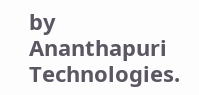by Ananthapuri Technologies.